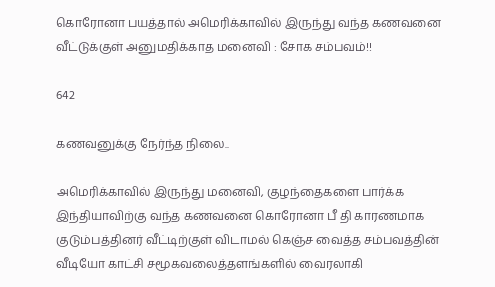கொரோனா பயத்தால் அமெரிக்காவில் இருந்து வந்த கணவனை வீட்டுக்குள் அனுமதிக்காத மனைவி : சோக சம்பவம்!!

642

கணவனுக்கு நேர்ந்த நிலை..

அமெரிக்காவில் இருந்து மனைவி, குழந்தைகளை பார்க்க இந்தியாவிற்கு வந்த கணவனை கொரோனா பீ தி காரணமாக குடும்பத்தினர் வீட்டிற்குள் விடாமல் கெஞ்ச வைத்த சம்பவத்தின் வீடியோ காட்சி சமூகவலைத்தளங்களில் வைரலாகி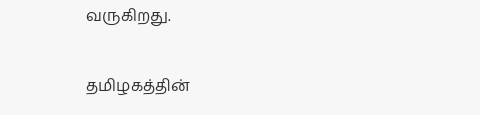வருகிறது.

தமிழகத்தின்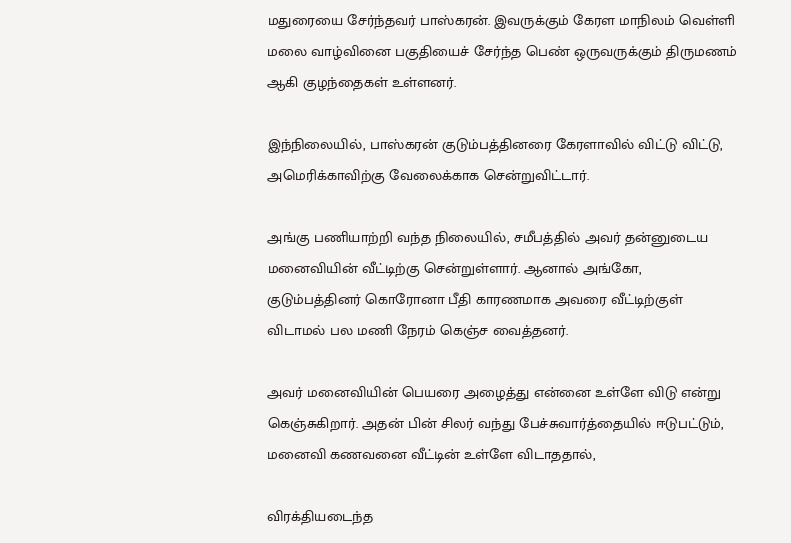மதுரையை சேர்ந்தவர் பாஸ்கரன். இவருக்கும் கேரள மாநிலம் வெள்ளி மலை வாழ்வினை பகுதியைச் சேர்ந்த பெண் ஒருவருக்கும் திருமணம் ஆகி குழந்தைகள் உள்ளனர்.

இந்நிலையில், பாஸ்கரன் குடும்பத்தினரை கேரளாவில் விட்டு விட்டு, அமெரிக்காவிற்கு வேலைக்காக சென்றுவிட்டார்.

அங்கு பணியாற்றி வந்த நிலையில், சமீபத்தில் அவர் தன்னுடைய மனைவியின் வீட்டிற்கு சென்றுள்ளார். ஆனால் அங்கோ, குடும்பத்தினர் கொரோனா பீதி காரணமாக அவரை வீட்டிற்குள் விடாமல் பல மணி நேரம் கெஞ்ச வைத்தனர்.

அவர் மனைவியின் பெயரை அழைத்து என்னை உள்ளே விடு என்று கெஞ்சுகிறார். அதன் பின் சிலர் வந்து பேச்சுவார்த்தையில் ஈடுபட்டும், மனைவி கணவனை வீட்டின் உள்ளே விடாததால்,

விரக்தியடைந்த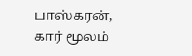பாஸ்கரன், கார் மூலம்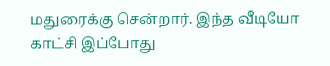மதுரைக்கு சென்றார். இந்த வீடியோ காட்சி இப்போது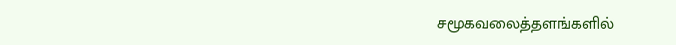சமூகவலைத்தளங்களில்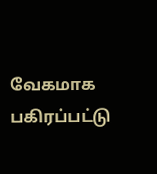வேகமாக பகிரப்பட்டு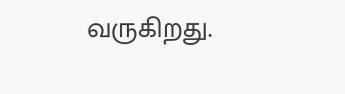வருகிறது.